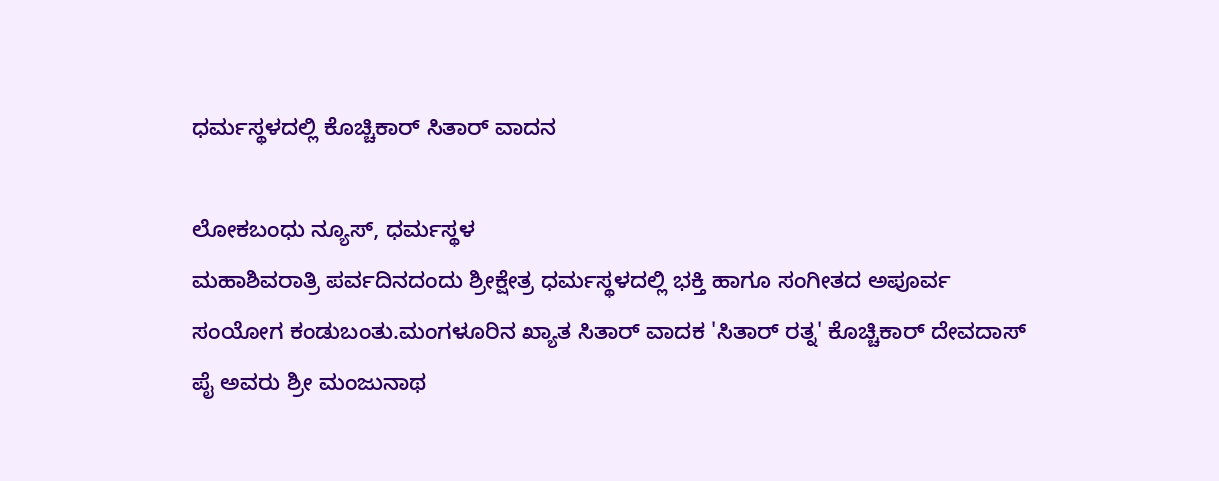ಧರ್ಮಸ್ಥಳದಲ್ಲಿ ಕೊಚ್ಚಿಕಾರ್ ಸಿತಾರ್ ವಾದನ

ಲೋಕಬಂಧು ನ್ಯೂಸ್, ಧರ್ಮಸ್ಥಳ
ಮಹಾಶಿವರಾತ್ರಿ ಪರ್ವದಿನದಂದು ಶ್ರೀಕ್ಷೇತ್ರ ಧರ್ಮಸ್ಥಳದಲ್ಲಿ ಭಕ್ತಿ ಹಾಗೂ ಸಂಗೀತದ ಅಪೂರ್ವ ಸಂಯೋಗ ಕಂಡುಬಂತು.ಮಂಗಳೂರಿನ ಖ್ಯಾತ ಸಿತಾರ್ ವಾದಕ 'ಸಿತಾರ್ ರತ್ನ' ಕೊಚ್ಚಿಕಾರ್ ದೇವದಾಸ್ ಪೈ ಅವರು ಶ್ರೀ ಮಂಜುನಾಥ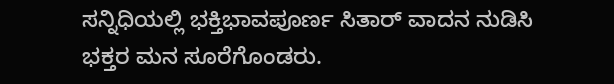ಸನ್ನಿಧಿಯಲ್ಲಿ ಭಕ್ತಿಭಾವಪೂರ್ಣ ಸಿತಾರ್ ವಾದನ ನುಡಿಸಿ ಭಕ್ತರ ಮನ ಸೂರೆಗೊಂಡರು.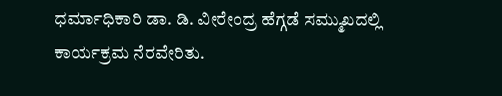ಧರ್ಮಾಧಿಕಾರಿ ಡಾ. ಡಿ. ವೀರೇಂದ್ರ ಹೆಗ್ಗಡೆ ಸಮ್ಮುಖದಲ್ಲಿ ಕಾರ್ಯಕ್ರಮ ನೆರವೇರಿತು.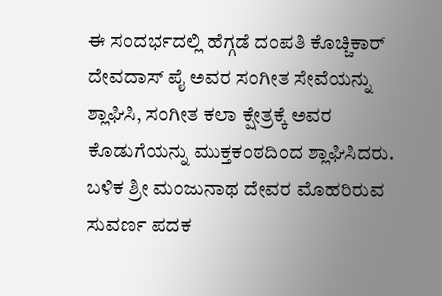ಈ ಸಂದರ್ಭದಲ್ಲಿ ಹೆಗ್ಗಡೆ ದಂಪತಿ ಕೊಚ್ಚಿಕಾರ್ ದೇವದಾಸ್ ಪೈ ಅವರ ಸಂಗೀತ ಸೇವೆಯನ್ನು ಶ್ಲಾಘಿಸಿ, ಸಂಗೀತ ಕಲಾ ಕ್ಷೇತ್ರಕ್ಕೆ ಅವರ ಕೊಡುಗೆಯನ್ನು ಮುಕ್ತಕಂಠದಿಂದ ಶ್ಲಾಘಿಸಿದರು. ಬಳಿಕ ಶ್ರೀ ಮಂಜುನಾಥ ದೇವರ ಮೊಹರಿರುವ ಸುವರ್ಣ ಪದಕ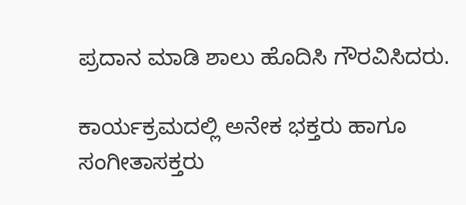ಪ್ರದಾನ ಮಾಡಿ ಶಾಲು ಹೊದಿಸಿ ಗೌರವಿಸಿದರು.

ಕಾರ್ಯಕ್ರಮದಲ್ಲಿ ಅನೇಕ ಭಕ್ತರು ಹಾಗೂ ಸಂಗೀತಾಸಕ್ತರು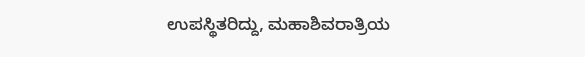ಉಪಸ್ಥಿತರಿದ್ದು, ಮಹಾಶಿವರಾತ್ರಿಯ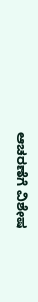ಆಚರಣೆಗೆ ವಿಶೇಷ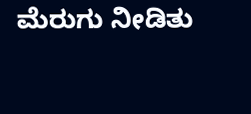ಮೆರುಗು ನೀಡಿತು